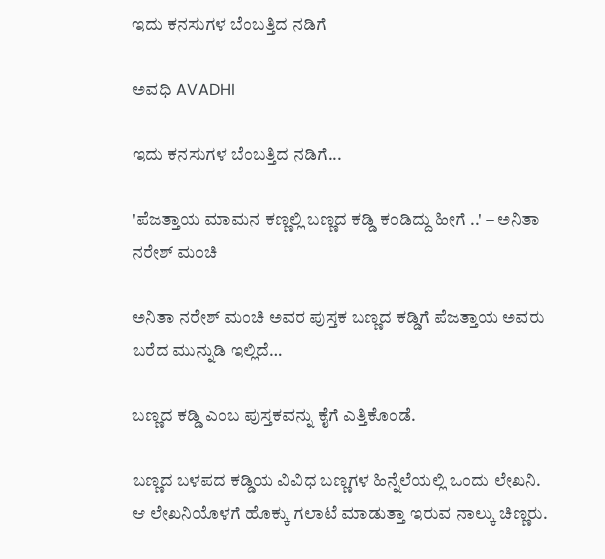ಇದು ಕನಸುಗಳ ಬೆಂಬತ್ತಿದ ನಡಿಗೆ‍

ಅವಧಿ AVADHI

ಇದು ಕನಸುಗಳ ಬೆಂಬತ್ತಿದ ನಡಿಗೆ...

'ಪೆಜತ್ತಾಯ ಮಾಮನ ಕಣ್ಣಲ್ಲಿ ಬಣ್ಣದ ಕಡ್ಡಿ ಕಂಡಿದ್ದು ಹೀಗೆ ..' – ಅನಿತಾ ನರೇಶ್ ಮಂಚಿ

ಅನಿತಾ ನರೇಶ್ ಮಂಚಿ ಅವರ ಪುಸ್ತಕ ಬಣ್ಣದ ಕಡ್ಡಿಗೆ ಪೆಜತ್ತಾಯ ಅವರು ಬರೆದ ಮುನ್ನುಡಿ ಇಲ್ಲಿದೆ…

ಬಣ್ಣದ ಕಡ್ಡಿ ಎಂಬ ಪುಸ್ತಕವನ್ನು ಕೈಗೆ ಎತ್ತಿಕೊಂಡೆ.

ಬಣ್ಣದ ಬಳಪದ ಕಡ್ಡಿಯ ವಿವಿಧ ಬಣ್ಣಗಳ ಹಿನ್ನೆಲೆಯಲ್ಲಿ ಒಂದು ಲೇಖನಿ. ಆ ಲೇಖನಿಯೊಳಗೆ ಹೊಕ್ಕು ಗಲಾಟೆ ಮಾಡುತ್ತಾ ಇರುವ ನಾಲ್ಕು ಚಿಣ್ಣರು.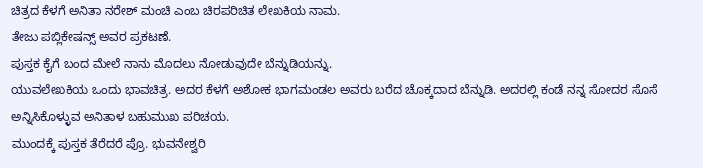ಚಿತ್ರದ ಕೆಳಗೆ ಅನಿತಾ ನರೇಶ್ ಮಂಚಿ ಎಂಬ ಚಿರಪರಿಚಿತ ಲೇಖಕಿಯ ನಾಮ.
ತೇಜು ಪಬ್ಲಿಕೇಷನ್ಸ್ ಅವರ ಪ್ರಕಟಣೆ.
ಪುಸ್ತಕ ಕೈಗೆ ಬಂದ ಮೇಲೆ ನಾನು ಮೊದಲು ನೋಡುವುದೇ ಬೆನ್ನುಡಿಯನ್ನು.
ಯುವಲೇಖಕಿಯ ಒಂದು ಭಾವಚಿತ್ರ. ಅದರ ಕೆಳಗೆ ಅಶೋಕ ಭಾಗಮಂಡಲ ಅವರು ಬರೆದ ಚೊಕ್ಕದಾದ ಬೆನ್ನುಡಿ. ಅದರಲ್ಲಿ ಕಂಡೆ ನನ್ನ ಸೋದರ ಸೊಸೆ ಅನ್ನಿಸಿಕೊಳ್ಳುವ ಅನಿತಾಳ ಬಹುಮುಖ ಪರಿಚಯ.
ಮುಂದಕ್ಕೆ ಪುಸ್ತಕ ತೆರೆದರೆ ಪ್ರೊ. ಭುವನೇಶ್ವರಿ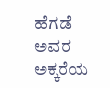ಹೆಗಡೆ ಅವರ ಅಕ್ಕರೆಯ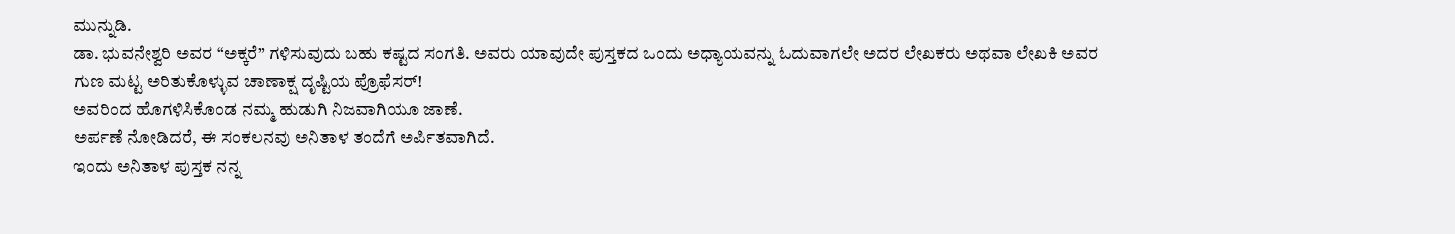ಮುನ್ನುಡಿ.
ಡಾ. ಭುವನೇಶ್ವರಿ ಅವರ “ಅಕ್ಕರೆ” ಗಳಿಸುವುದು ಬಹು ಕಷ್ಟದ ಸಂಗತಿ. ಅವರು ಯಾವುದೇ ಪುಸ್ತಕದ ಒಂದು ಅಧ್ಯಾಯವನ್ನು ಓದುವಾಗಲೇ ಅದರ ಲೇಖಕರು ಅಥವಾ ಲೇಖಕಿ ಅವರ ಗುಣ ಮಟ್ಟ ಅರಿತುಕೊಳ್ಳುವ ಚಾಣಾಕ್ಷ ದೃಷ್ಟಿಯ ಪ್ರೊಫೆಸರ್!
ಅವರಿಂದ ಹೊಗಳಿಸಿಕೊಂಡ ನಮ್ಮ ಹುಡುಗಿ ನಿಜವಾಗಿಯೂ ಜಾಣೆ.
ಅರ್ಪಣೆ ನೋಡಿದರೆ, ಈ ಸಂಕಲನವು ಅನಿತಾಳ ತಂದೆಗೆ ಅರ್ಪಿತವಾಗಿದೆ.
ಇಂದು ಅನಿತಾಳ ಪುಸ್ತಕ ನನ್ನ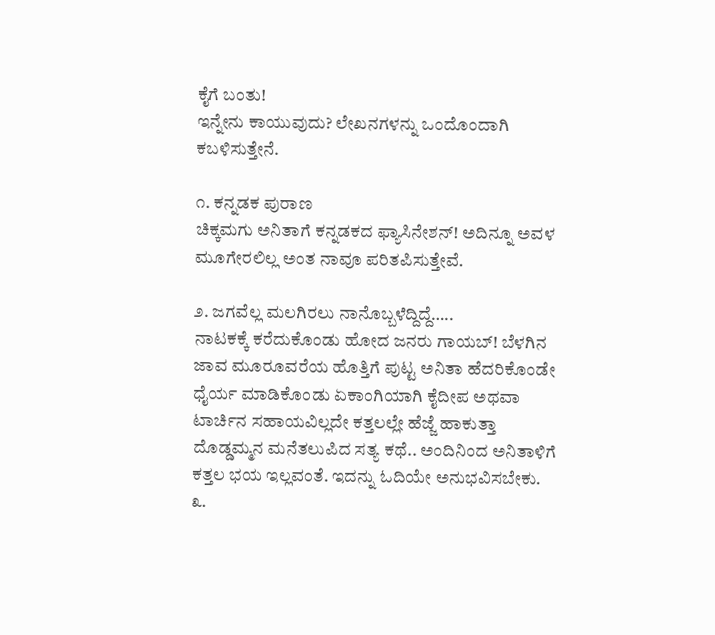ಕೈಗೆ ಬಂತು!
ಇನ್ನೇನು ಕಾಯುವುದು? ಲೇಖನಗಳನ್ನು ಒಂದೊಂದಾಗಿ ಕಬಳಿಸುತ್ತೇನೆ.

೧. ಕನ್ನಡಕ ಪುರಾಣ
ಚಿಕ್ಕಮಗು ಅನಿತಾಗೆ ಕನ್ನಡಕದ ಫ್ಯಾಸಿನೇಶನ್! ಅದಿನ್ನೂ ಅವಳ ಮೂಗೇರಲಿಲ್ಲ ಅಂತ ನಾವೂ ಪರಿತಪಿಸುತ್ತೇವೆ.

೨. ಜಗವೆಲ್ಲ ಮಲಗಿರಲು ನಾನೊಬ್ಬಳೆದ್ದಿದ್ದೆ…..
ನಾಟಕಕ್ಕೆ ಕರೆದುಕೊಂಡು ಹೋದ ಜನರು ಗಾಯಬ್! ಬೆಳಗಿನ ಜಾವ ಮೂರೂವರೆಯ ಹೊತ್ತಿಗೆ ಪುಟ್ಟ ಅನಿತಾ ಹೆದರಿಕೊಂಡೇ ಧೈರ್ಯ ಮಾಡಿಕೊಂಡು ಏಕಾಂಗಿಯಾಗಿ ಕೈದೀಪ ಅಥವಾ ಟಾರ್ಚಿನ ಸಹಾಯವಿಲ್ಲದೇ ಕತ್ತಲಲ್ಲೇ ಹೆಜ್ಜೆ ಹಾಕುತ್ತಾ ದೊಡ್ಡಮ್ಮನ ಮನೆತಲುಪಿದ ಸತ್ಯ ಕಥೆ.. ಅಂದಿನಿಂದ ಅನಿತಾಳಿಗೆ ಕತ್ತಲ ಭಯ ಇಲ್ಲವಂತೆ. ಇದನ್ನು ಓದಿಯೇ ಅನುಭವಿಸಬೇಕು.
೩.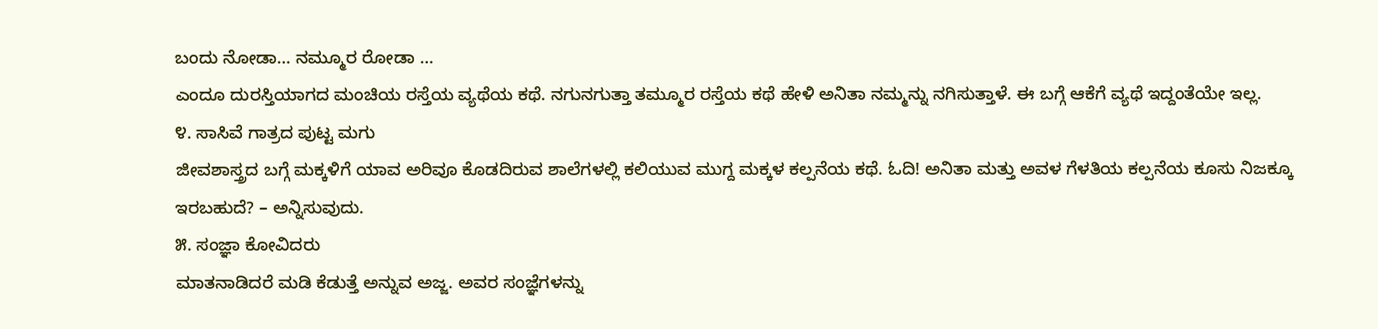ಬಂದು ನೋಡಾ… ನಮ್ಮೂರ ರೋಡಾ …
ಎಂದೂ ದುರಸ್ತಿಯಾಗದ ಮಂಚಿಯ ರಸ್ತೆಯ ವ್ಯಥೆಯ ಕಥೆ. ನಗುನಗುತ್ತಾ ತಮ್ಮೂರ ರಸ್ತೆಯ ಕಥೆ ಹೇಳಿ ಅನಿತಾ ನಮ್ಮನ್ನು ನಗಿಸುತ್ತಾಳೆ. ಈ ಬಗ್ಗೆ ಆಕೆಗೆ ವ್ಯಥೆ ಇದ್ದಂತೆಯೇ ಇಲ್ಲ.
೪. ಸಾಸಿವೆ ಗಾತ್ರದ ಪುಟ್ಟ ಮಗು
ಜೀವಶಾಸ್ತ್ರದ ಬಗ್ಗೆ ಮಕ್ಕಳಿಗೆ ಯಾವ ಅರಿವೂ ಕೊಡದಿರುವ ಶಾಲೆಗಳಲ್ಲಿ ಕಲಿಯುವ ಮುಗ್ದ ಮಕ್ಕಳ ಕಲ್ಪನೆಯ ಕಥೆ. ಓದಿ! ಅನಿತಾ ಮತ್ತು ಅವಳ ಗೆಳತಿಯ ಕಲ್ಪನೆಯ ಕೂಸು ನಿಜಕ್ಕೂ ಇರಬಹುದೆ? – ಅನ್ನಿಸುವುದು.
೫. ಸಂಜ್ಞಾ ಕೋವಿದರು
ಮಾತನಾಡಿದರೆ ಮಡಿ ಕೆಡುತ್ತೆ ಅನ್ನುವ ಅಜ್ಜ. ಅವರ ಸಂಜ್ಞೆಗಳನ್ನು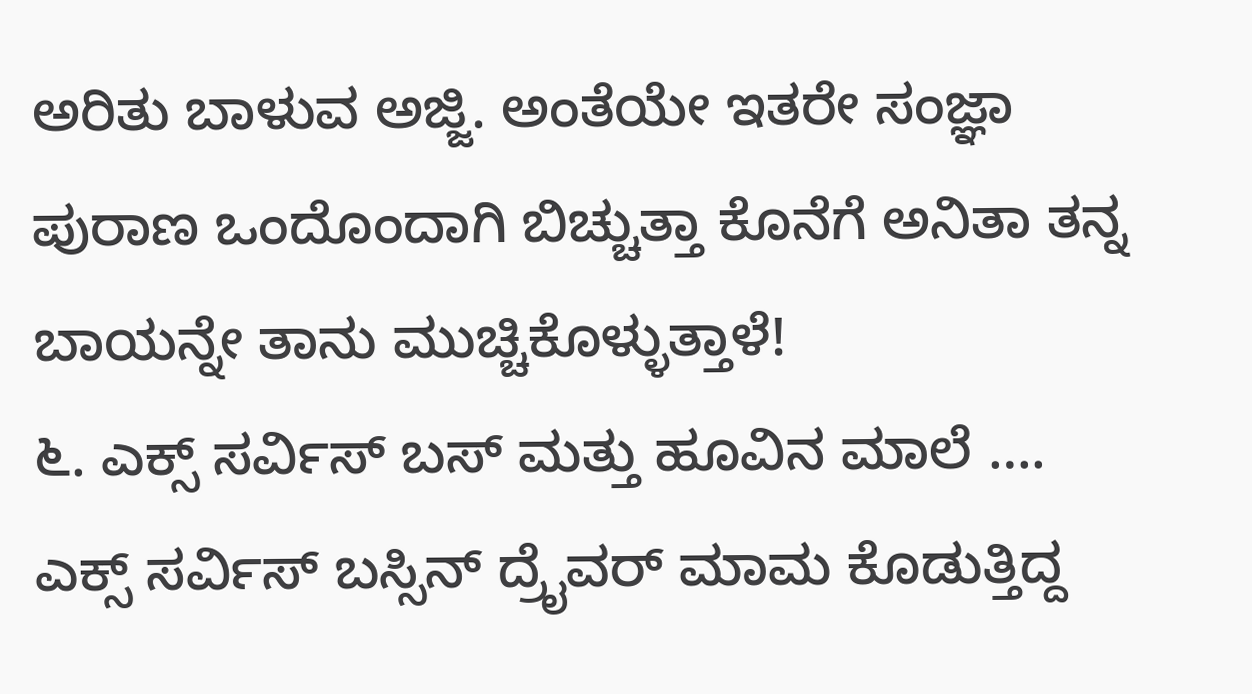ಅರಿತು ಬಾಳುವ ಅಜ್ಜಿ. ಅಂತೆಯೇ ಇತರೇ ಸಂಜ್ಞಾ ಪುರಾಣ ಒಂದೊಂದಾಗಿ ಬಿಚ್ಚುತ್ತಾ ಕೊನೆಗೆ ಅನಿತಾ ತನ್ನ ಬಾಯನ್ನೇ ತಾನು ಮುಚ್ಚಿಕೊಳ್ಳುತ್ತಾಳೆ!
೬. ಎಕ್ಸ್ ಸರ್ವಿಸ್ ಬಸ್ ಮತ್ತು ಹೂವಿನ ಮಾಲೆ ….
ಎಕ್ಸ್ ಸರ್ವಿಸ್ ಬಸ್ಸಿನ್ ದ್ರೈವರ್ ಮಾಮ ಕೊಡುತ್ತಿದ್ದ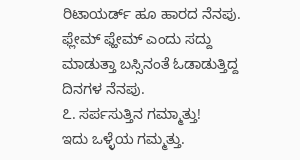ರಿಟಾಯರ್ಡ್ ಹೂ ಹಾರದ ನೆನಪು. ಫ್ಲೇಮ್ ಫ್ಹೇಮ್ ಎಂದು ಸದ್ದು ಮಾಡುತ್ತಾ ಬಸ್ಸಿನಂತೆ ಓಡಾಡುತ್ತಿದ್ದ ದಿನಗಳ ನೆನಪು.
೭. ಸರ್ಪಸುತ್ತಿನ ಗಮ್ಮಾತ್ತು!
ಇದು ಒಳ್ಳೆಯ ಗಮ್ಮತ್ತು.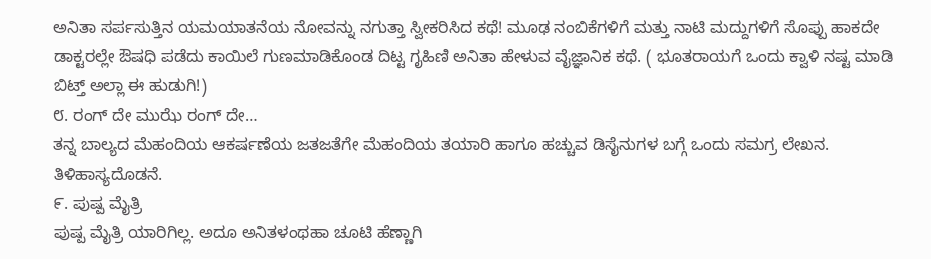ಅನಿತಾ ಸರ್ಪಸುತ್ತಿನ ಯಮಯಾತನೆಯ ನೋವನ್ನು ನಗುತ್ತಾ ಸ್ವೀಕರಿಸಿದ ಕಥೆ! ಮೂಢ ನಂಬಿಕೆಗಳಿಗೆ ಮತ್ತು ನಾಟಿ ಮದ್ದುಗಳಿಗೆ ಸೊಪ್ಪು ಹಾಕದೇ ಡಾಕ್ಟರಲ್ಲೇ ಔಷಧಿ ಪಡೆದು ಕಾಯಿಲೆ ಗುಣಮಾಡಿಕೊಂಡ ದಿಟ್ಟ ಗೃಹಿಣಿ ಅನಿತಾ ಹೇಳುವ ವೈಜ್ಞಾನಿಕ ಕಥೆ. ( ಭೂತರಾಯಗೆ ಒಂದು ಕ್ವಾಳಿ ನಷ್ಟ ಮಾಡಿ ಬಿಟ್ತ್ ಅಲ್ಲಾ ಈ ಹುಡುಗಿ!)
೮. ರಂಗ್ ದೇ ಮುಝೆ ರಂಗ್ ದೇ…
ತನ್ನ ಬಾಲ್ಯದ ಮೆಹಂದಿಯ ಆಕರ್ಷಣೆಯ ಜತಜತೆಗೇ ಮೆಹಂದಿಯ ತಯಾರಿ ಹಾಗೂ ಹಚ್ಚುವ ಡಿಸೈನುಗಳ ಬಗ್ಗೆ ಒಂದು ಸಮಗ್ರ ಲೇಖನ. ತಿಳಿಹಾಸ್ಯದೊಡನೆ.
೯. ಪುಷ್ಪ ಮೈತ್ರಿ
ಪುಷ್ಪ ಮೈತ್ರಿ ಯಾರಿಗಿಲ್ಲ. ಅದೂ ಅನಿತಳಂಥಹಾ ಚೂಟಿ ಹೆಣ್ಣಾಗಿ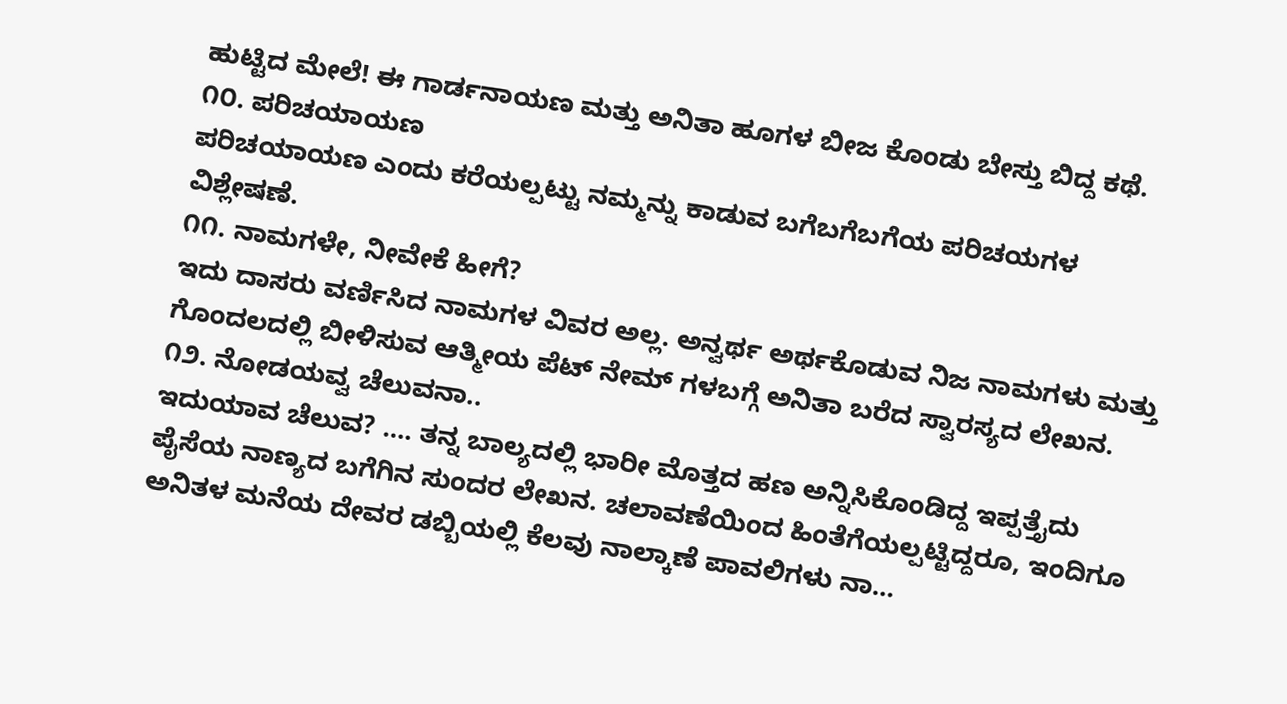ಹುಟ್ಟಿದ ಮೇಲೆ! ಈ ಗಾರ್ಡನಾಯಣ ಮತ್ತು ಅನಿತಾ ಹೂಗಳ ಬೀಜ ಕೊಂಡು ಬೇಸ್ತು ಬಿದ್ದ ಕಥೆ.
೧೦. ಪರಿಚಯಾಯಣ
ಪರಿಚಯಾಯಣ ಎಂದು ಕರೆಯಲ್ಪಟ್ಟು ನಮ್ಮನ್ನು ಕಾಡುವ ಬಗೆಬಗೆಬಗೆಯ ಪರಿಚಯಗಳ ವಿಶ್ಲೇಷಣೆ.
೧೧. ನಾಮಗಳೇ, ನೀವೇಕೆ ಹೀಗೆ?
ಇದು ದಾಸರು ವರ್ಣಿಸಿದ ನಾಮಗಳ ವಿವರ ಅಲ್ಲ. ಅನ್ವರ್ಥ ಅರ್ಥಕೊಡುವ ನಿಜ ನಾಮಗಳು ಮತ್ತು ಗೊಂದಲದಲ್ಲಿ ಬೀಳಿಸುವ ಆತ್ಮೀಯ ಪೆಟ್ ನೇಮ್ ಗಳಬಗ್ಗೆ ಅನಿತಾ ಬರೆದ ಸ್ವಾರಸ್ಯದ ಲೇಖನ.
೧೨. ನೋಡಯವ್ವ ಚೆಲುವನಾ..
ಇದುಯಾವ ಚೆಲುವ? …. ತನ್ನ ಬಾಲ್ಯದಲ್ಲಿ ಭಾರೀ ಮೊತ್ತದ ಹಣ ಅನ್ನಿಸಿಕೊಂಡಿದ್ದ ಇಪ್ಪತ್ತೈದು ಪೈಸೆಯ ನಾಣ್ಯದ ಬಗೆಗಿನ ಸುಂದರ ಲೇಖನ. ಚಲಾವಣೆಯಿಂದ ಹಿಂತೆಗೆಯಲ್ಪಟ್ಟಿದ್ದರೂ, ಇಂದಿಗೂ ಅನಿತಳ ಮನೆಯ ದೇವರ ಡಬ್ಬಿಯಲ್ಲಿ ಕೆಲವು ನಾಲ್ಕಾಣೆ ಪಾವಲಿಗಳು ನಾ…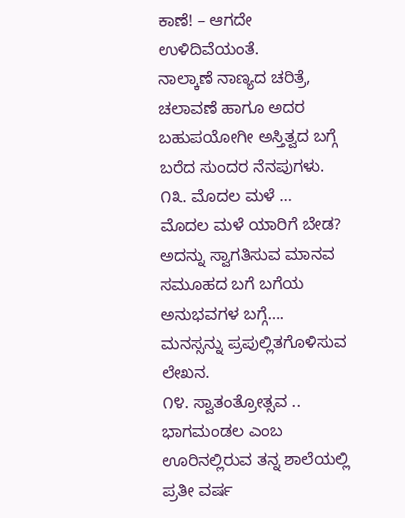ಕಾಣೆ! – ಆಗದೇ ಉಳಿದಿವೆಯಂತೆ.
ನಾಲ್ಕಾಣೆ ನಾಣ್ಯದ ಚರಿತ್ರೆ, ಚಲಾವಣೆ ಹಾಗೂ ಅದರ ಬಹುಪಯೋಗೀ ಅಸ್ತಿತ್ವದ ಬಗ್ಗೆ ಬರೆದ ಸುಂದರ ನೆನಪುಗಳು.
೧೩. ಮೊದಲ ಮಳೆ …
ಮೊದಲ ಮಳೆ ಯಾರಿಗೆ ಬೇಡ? ಅದನ್ನು ಸ್ವಾಗತಿಸುವ ಮಾನವ ಸಮೂಹದ ಬಗೆ ಬಗೆಯ ಅನುಭವಗಳ ಬಗ್ಗೆ…. ಮನಸ್ಸನ್ನು ಪ್ರಪುಲ್ಲಿತಗೊಳಿಸುವ ಲೇಖನ.
೧೪. ಸ್ವಾತಂತ್ರೋತ್ಸವ ..
ಭಾಗಮಂಡಲ ಎಂಬ ಊರಿನಲ್ಲಿರುವ ತನ್ನ ಶಾಲೆಯಲ್ಲಿ ಪ್ರತೀ ವರ್ಷ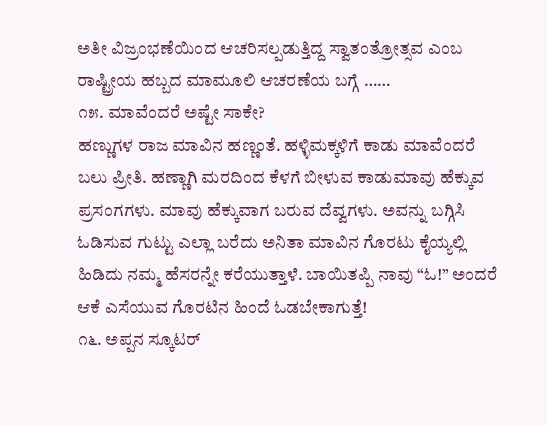ಅತೀ ವಿಜ್ರಂಭಣೆಯಿಂದ ಆಚರಿಸಲ್ಪಡುತ್ತಿದ್ದ ಸ್ವಾತಂತ್ರೋತ್ಸವ ಎಂಬ ರಾಷ್ಟ್ರೀಯ ಹಬ್ಬದ ಮಾಮೂಲಿ ಆಚರಣೆಯ ಬಗ್ಗೆ ……
೧೫. ಮಾವೆಂದರೆ ಅಷ್ಟೇ ಸಾಕೇ?
ಹಣ್ಣುಗಳ ರಾಜ ಮಾವಿನ ಹಣ್ಣಂತೆ. ಹಳ್ಳಿಮಕ್ಕಳಿಗೆ ಕಾಡು ಮಾವೆಂದರೆ ಬಲು ಪ್ರೀತಿ. ಹಣ್ಣಾಗಿ ಮರದಿಂದ ಕೆಳಗೆ ಬೀಳುವ ಕಾಡುಮಾವು ಹೆಕ್ಕುವ ಪ್ರಸಂಗಗಳು. ಮಾವು ಹೆಕ್ಕುವಾಗ ಬರುವ ದೆವ್ವಗಳು. ಅವನ್ನು ಬಗ್ಗಿಸಿ ಓಡಿಸುವ ಗುಟ್ಟು ಎಲ್ಲಾ ಬರೆದು ಅನಿತಾ ಮಾವಿನ ಗೊರಟು ಕೈಯ್ಯಲ್ಲಿ ಹಿಡಿದು ನಮ್ಮ ಹೆಸರನ್ನೇ ಕರೆಯುತ್ತಾಳೆ. ಬಾಯಿತಪ್ಪಿ ನಾವು “ಓ!” ಅಂದರೆ ಆಕೆ ಎಸೆಯುವ ಗೊರಟಿನ ಹಿಂದೆ ಓಡಬೇಕಾಗುತ್ತೆ!
೧೬. ಅಪ್ಪನ ಸ್ಕೂಟರ್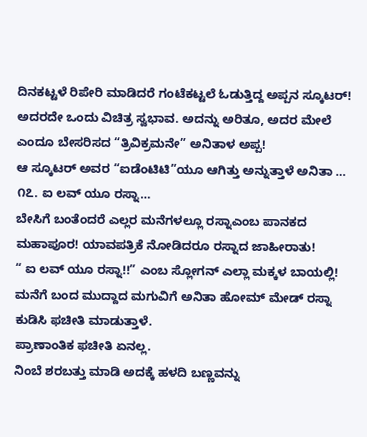ದಿನಕಟ್ಟಳೆ ರಿಪೇರಿ ಮಾಡಿದರೆ ಗಂಟೆಕಟ್ಟಲೆ ಓಡುತ್ತಿದ್ದ ಅಪ್ಪನ ಸ್ಕೂಟರ್! ಅದರದೇ ಒಂದು ವಿಚಿತ್ರ ಸ್ವಭಾವ. ಅದನ್ನು ಅರಿತೂ, ಅದರ ಮೇಲೆ ಎಂದೂ ಬೇಸರಿಸದ “ತ್ರಿವಿಕ್ರಮನೇ” ಅನಿತಾಳ ಅಪ್ಪ!
ಆ ಸ್ಕೂಟರ್ ಅವರ “ಐಡೆಂಟಿಟಿ”ಯೂ ಆಗಿತ್ತು ಅನ್ನುತ್ತಾಳೆ ಅನಿತಾ …
೧೭. ಐ ಲವ್ ಯೂ ರಸ್ನಾ…
ಬೇಸಿಗೆ ಬಂತೆಂದರೆ ಎಲ್ಲರ ಮನೆಗಳಲ್ಲೂ ರಸ್ನಾಎಂಬ ಪಾನಕದ ಮಹಾಪೂರ! ಯಾವಪತ್ರಿಕೆ ನೋಡಿದರೂ ರಸ್ನಾದ ಜಾಹೀರಾತು!
“ ಐ ಲವ್ ಯೂ ರಸ್ನಾ!!” ಎಂಬ ಸ್ಲೋಗನ್ ಎಲ್ಲಾ ಮಕ್ಕಳ ಬಾಯಲ್ಲಿ!
ಮನೆಗೆ ಬಂದ ಮುದ್ದಾದ ಮಗುವಿಗೆ ಅನಿತಾ ಹೋಮ್ ಮೇಡ್ ರಸ್ನಾ ಕುಡಿಸಿ ಫಚೀತಿ ಮಾಡುತ್ತಾಳೆ.
ಪ್ರಾಣಾಂತಿಕ ಫಚೀತಿ ಏನಲ್ಲ.
ನಿಂಬೆ ಶರಬತ್ತು ಮಾಡಿ ಅದಕ್ಕೆ ಹಳದಿ ಬಣ್ಣವನ್ನು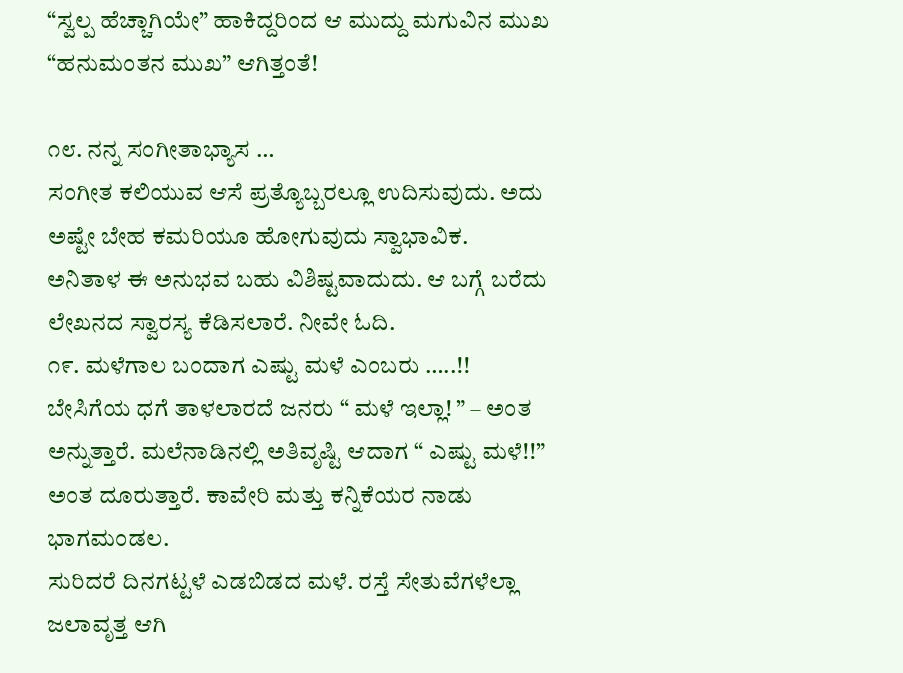“ಸ್ವಲ್ಪ ಹೆಚ್ಚಾಗಿಯೇ” ಹಾಕಿದ್ದರಿಂದ ಆ ಮುದ್ದು ಮಗುವಿನ ಮುಖ “ಹನುಮಂತನ ಮುಖ” ಆಗಿತ್ತಂತೆ!

೧೮. ನನ್ನ ಸಂಗೀತಾಭ್ಯಾಸ …
ಸಂಗೀತ ಕಲಿಯುವ ಆಸೆ ಪ್ರತ್ಯೊಬ್ಬರಲ್ಲೂ ಉದಿಸುವುದು. ಅದು ಅಷ್ಟೇ ಬೇಹ ಕಮರಿಯೂ ಹೋಗುವುದು ಸ್ವಾಭಾವಿಕ.
ಅನಿತಾಳ ಈ ಅನುಭವ ಬಹು ವಿಶಿಷ್ಟವಾದುದು. ಆ ಬಗ್ಗೆ ಬರೆದು ಲೇಖನದ ಸ್ವಾರಸ್ಯ ಕೆಡಿಸಲಾರೆ. ನೀವೇ ಓದಿ.
೧೯. ಮಳೆಗಾಲ ಬಂದಾಗ ಎಷ್ಟು ಮಳೆ ಎಂಬರು …..!!
ಬೇಸಿಗೆಯ ಧಗೆ ತಾಳಲಾರದೆ ಜನರು “ ಮಳೆ ಇಲ್ಲಾ! ” – ಅಂತ ಅನ್ನುತ್ತಾರೆ. ಮಲೆನಾಡಿನಲ್ಲಿ ಅತಿವೃಷ್ಟಿ ಆದಾಗ “ ಎಷ್ಟು ಮಳೆ!!” ಅಂತ ದೂರುತ್ತಾರೆ. ಕಾವೇರಿ ಮತ್ತು ಕನ್ನಿಕೆಯರ ನಾಡು ಭಾಗಮಂಡಲ.
ಸುರಿದರೆ ದಿನಗಟ್ಟಳೆ ಎಡಬಿಡದ ಮಳೆ. ರಸ್ತೆ ಸೇತುವೆಗಳೆಲ್ಲಾ ಜಲಾವೃತ್ತ ಆಗಿ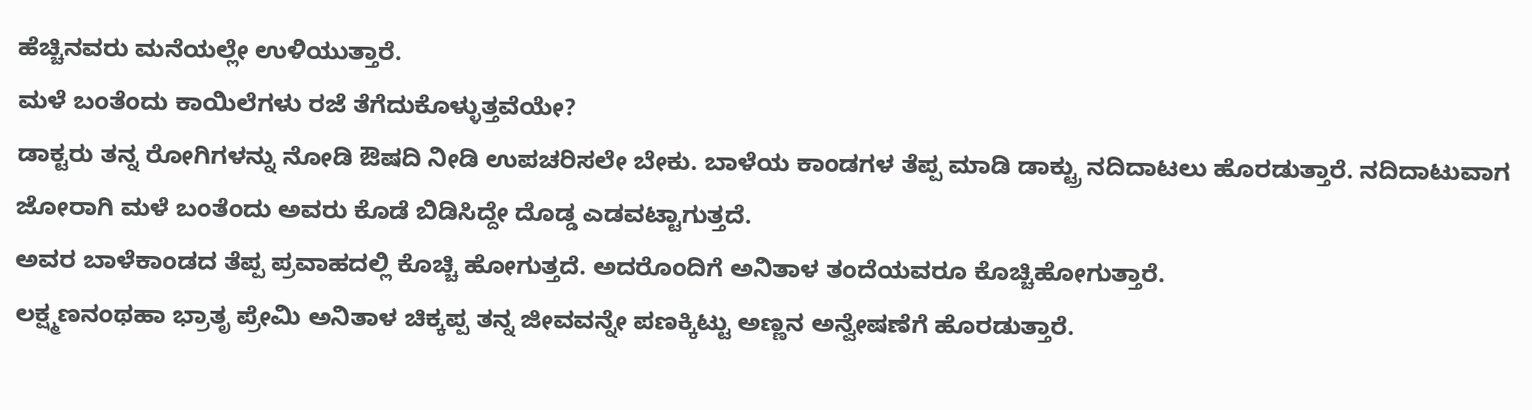ಹೆಚ್ಚಿನವರು ಮನೆಯಲ್ಲೇ ಉಳಿಯುತ್ತಾರೆ.
ಮಳೆ ಬಂತೆಂದು ಕಾಯಿಲೆಗಳು ರಜೆ ತೆಗೆದುಕೊಳ್ಳುತ್ತವೆಯೇ?
ಡಾಕ್ಟರು ತನ್ನ ರೋಗಿಗಳನ್ನು ನೋಡಿ ಔಷದಿ ನೀಡಿ ಉಪಚರಿಸಲೇ ಬೇಕು. ಬಾಳೆಯ ಕಾಂಡಗಳ ತೆಪ್ಪ ಮಾಡಿ ಡಾಕ್ಟ್ರು ನದಿದಾಟಲು ಹೊರಡುತ್ತಾರೆ. ನದಿದಾಟುವಾಗ ಜೋರಾಗಿ ಮಳೆ ಬಂತೆಂದು ಅವರು ಕೊಡೆ ಬಿಡಿಸಿದ್ದೇ ದೊಡ್ಡ ಎಡವಟ್ಟಾಗುತ್ತದೆ.
ಅವರ ಬಾಳೆಕಾಂಡದ ತೆಪ್ಪ ಪ್ರವಾಹದಲ್ಲಿ ಕೊಚ್ಚಿ ಹೋಗುತ್ತದೆ. ಅದರೊಂದಿಗೆ ಅನಿತಾಳ ತಂದೆಯವರೂ ಕೊಚ್ಚಿಹೋಗುತ್ತಾರೆ.
ಲಕ್ಷ್ಮಣನಂಥಹಾ ಭ್ರಾತೃ ಪ್ರೇಮಿ ಅನಿತಾಳ ಚಿಕ್ಕಪ್ಪ ತನ್ನ ಜೀವವನ್ನೇ ಪಣಕ್ಕಿಟ್ಟು ಅಣ್ಣನ ಅನ್ವೇಷಣೆಗೆ ಹೊರಡುತ್ತಾರೆ.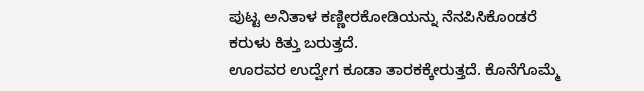ಪುಟ್ಟ ಅನಿತಾಳ ಕಣ್ಣೀರಕೋಡಿಯನ್ನು ನೆನಪಿಸಿಕೊಂಡರೆ ಕರುಳು ಕಿತ್ತು ಬರುತ್ತದೆ.
ಊರವರ ಉದ್ವೇಗ ಕೂಡಾ ತಾರಕಕ್ಕೇರುತ್ತದೆ. ಕೊನೆಗೊಮ್ಮೆ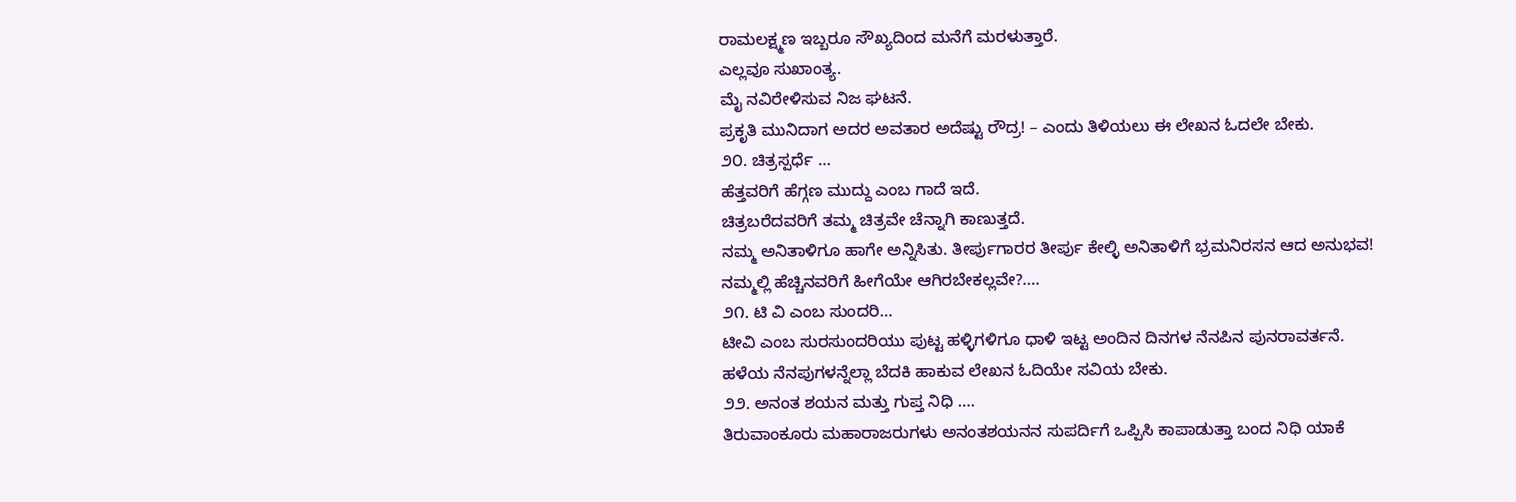ರಾಮಲಕ್ಷ್ಮಣ ಇಬ್ಬರೂ ಸೌಖ್ಯದಿಂದ ಮನೆಗೆ ಮರಳುತ್ತಾರೆ.
ಎಲ್ಲವೂ ಸುಖಾಂತ್ಯ.
ಮೈ ನವಿರೇಳಿಸುವ ನಿಜ ಘಟನೆ.
ಪ್ರಕೃತಿ ಮುನಿದಾಗ ಅದರ ಅವತಾರ ಅದೆಷ್ಟು ರೌದ್ರ! – ಎಂದು ತಿಳಿಯಲು ಈ ಲೇಖನ ಓದಲೇ ಬೇಕು.
೨೦. ಚಿತ್ರಸ್ಪರ್ಧೆ …
ಹೆತ್ತವರಿಗೆ ಹೆಗ್ಗಣ ಮುದ್ದು ಎಂಬ ಗಾದೆ ಇದೆ.
ಚಿತ್ರಬರೆದವರಿಗೆ ತಮ್ಮ ಚಿತ್ರವೇ ಚೆನ್ನಾಗಿ ಕಾಣುತ್ತದೆ.
ನಮ್ಮ ಅನಿತಾಳಿಗೂ ಹಾಗೇ ಅನ್ನಿಸಿತು. ತೀರ್ಪುಗಾರರ ತೀರ್ಪು ಕೇಲ್ಳಿ ಅನಿತಾಳಿಗೆ ಭ್ರಮನಿರಸನ ಆದ ಅನುಭವ!
ನಮ್ಮಲ್ಲಿ ಹೆಚ್ಚಿನವರಿಗೆ ಹೀಗೆಯೇ ಆಗಿರಬೇಕಲ್ಲವೇ?….
೨೧. ಟಿ ವಿ ಎಂಬ ಸುಂದರಿ…
ಟೀವಿ ಎಂಬ ಸುರಸುಂದರಿಯು ಪುಟ್ಟ ಹಳ್ಳಿಗಳಿಗೂ ಧಾಳಿ ಇಟ್ಟ ಅಂದಿನ ದಿನಗಳ ನೆನಪಿನ ಪುನರಾವರ್ತನೆ.
ಹಳೆಯ ನೆನಪುಗಳನ್ನೆಲ್ಲಾ ಬೆದಕಿ ಹಾಕುವ ಲೇಖನ ಓದಿಯೇ ಸವಿಯ ಬೇಕು.
೨೨. ಅನಂತ ಶಯನ ಮತ್ತು ಗುಪ್ತ ನಿಧಿ ….
ತಿರುವಾಂಕೂರು ಮಹಾರಾಜರುಗಳು ಅನಂತಶಯನನ ಸುಪರ್ದಿಗೆ ಒಪ್ಪಿಸಿ ಕಾಪಾಡುತ್ತಾ ಬಂದ ನಿಧಿ ಯಾಕೆ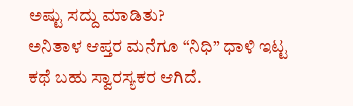ಅಷ್ಟು ಸದ್ದು ಮಾಡಿತು?
ಅನಿತಾಳ ಆಪ್ತರ ಮನೆಗೂ “ನಿಧಿ” ಧಾಳಿ ಇಟ್ಟ ಕಥೆ ಬಹು ಸ್ವಾರಸ್ಯಕರ ಆಗಿದೆ.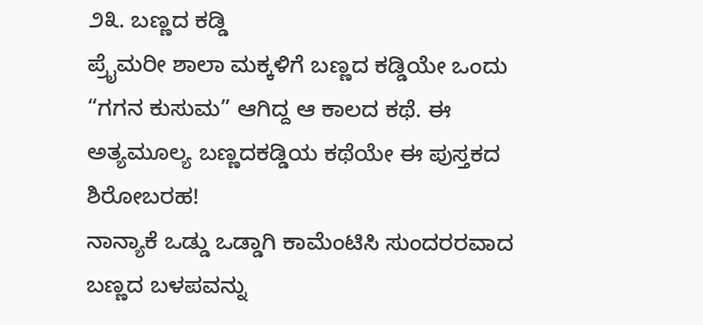೨೩. ಬಣ್ಣದ ಕಡ್ಡಿ
ಪ್ರೈಮರೀ ಶಾಲಾ ಮಕ್ಕಳಿಗೆ ಬಣ್ಣದ ಕಡ್ಡಿಯೇ ಒಂದು “ಗಗನ ಕುಸುಮ” ಆಗಿದ್ದ ಆ ಕಾಲದ ಕಥೆ. ಈ ಅತ್ಯಮೂಲ್ಯ ಬಣ್ಣದಕಡ್ಡಿಯ ಕಥೆಯೇ ಈ ಪುಸ್ತಕದ ಶಿರೋಬರಹ!
ನಾನ್ಯಾಕೆ ಒಡ್ಡು ಒಡ್ಡಾಗಿ ಕಾಮೆಂಟಿಸಿ ಸುಂದರರವಾದ ಬಣ್ಣದ ಬಳಪವನ್ನು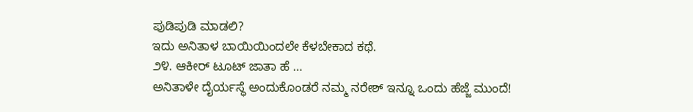ಪುಡಿಪುಡಿ ಮಾಡಲಿ?
ಇದು ಅನಿತಾಳ ಬಾಯಿಯಿಂದಲೇ ಕೆಳಬೇಕಾದ ಕಥೆ.
೨೪. ಆಕೀರ್ ಟೂಟ್ ಜಾತಾ ಹೆ …
ಅನಿತಾಳೇ ದೈರ್ಯಸ್ಥೆ ಅಂದುಕೊಂಡರೆ ನಮ್ಮ ನರೇಶ್ ಇನ್ನೂ ಒಂದು ಹೆಜ್ಜೆ ಮುಂದೆ!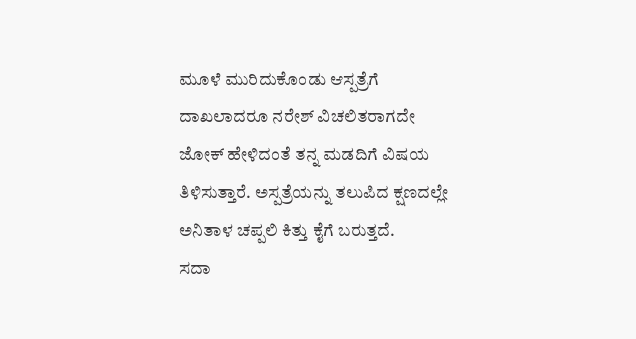ಮೂಳೆ ಮುರಿದುಕೊಂಡು ಆಸ್ಪತ್ರೆಗೆ ದಾಖಲಾದರೂ ನರೇಶ್ ವಿಚಲಿತರಾಗದೇ ಜೋಕ್ ಹೇಳಿದಂತೆ ತನ್ನ ಮಡದಿಗೆ ವಿಷಯ ತಿಳಿಸುತ್ತಾರೆ. ಅಸ್ಪತ್ರೆಯನ್ನು ತಲುಪಿದ ಕ್ಷಣದಲ್ಲೇ ಅನಿತಾಳ ಚಪ್ಪಲಿ ಕಿತ್ತು ಕೈಗೆ ಬರುತ್ತದೆ.
ಸದಾ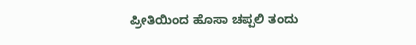ಪ್ರೀತಿಯಿಂದ ಹೊಸಾ ಚಪ್ಪಲಿ ತಂದು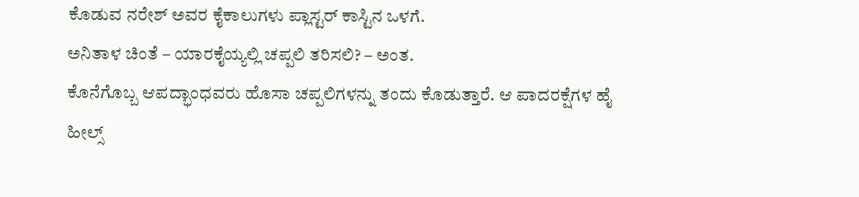ಕೊಡುವ ನರೇಶ್ ಅವರ ಕೈಕಾಲುಗಳು ಪ್ಲಾಸ್ಟರ್ ಕಾಸ್ಟಿನ ಒಳಗೆ.
ಅನಿತಾಳ ಚಿಂತೆ – ಯಾರಕೈಯ್ಯಲ್ಲಿ ಚಪ್ಪಲಿ ತರಿಸಲಿ? – ಅಂತ.
ಕೊನೆಗೊಬ್ಬ ಆಪದ್ಭಾಂಧವರು ಹೊಸಾ ಚಪ್ಪಲಿಗಳನ್ನು ತಂದು ಕೊಡುತ್ತಾರೆ. ಆ ಪಾದರಕ್ಷೆಗಳ ಹೈ ಹೀಲ್ಸ್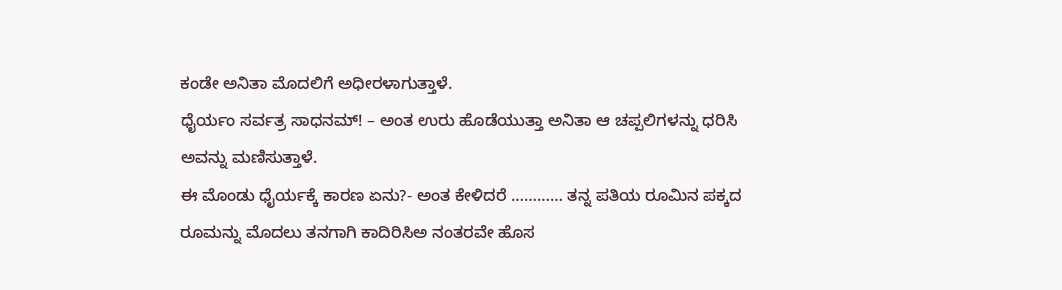ಕಂಡೇ ಅನಿತಾ ಮೊದಲಿಗೆ ಅಧೀರಳಾಗುತ್ತಾಳೆ.
ಧೈರ್ಯಂ ಸರ್ವತ್ರ ಸಾಧನಮ್! – ಅಂತ ಉರು ಹೊಡೆಯುತ್ತಾ ಅನಿತಾ ಆ ಚಪ್ಪಲಿಗಳನ್ನು ಧರಿಸಿ ಅವನ್ನು ಮಣಿಸುತ್ತಾಳೆ.
ಈ ಮೊಂಡು ಧೈರ್ಯಕ್ಕೆ ಕಾರಣ ಏನು?- ಅಂತ ಕೇಳಿದರೆ ………… ತನ್ನ ಪತಿಯ ರೂಮಿನ ಪಕ್ಕದ ರೂಮನ್ನು ಮೊದಲು ತನಗಾಗಿ ಕಾದಿರಿಸಿಅ ನಂತರವೇ ಹೊಸ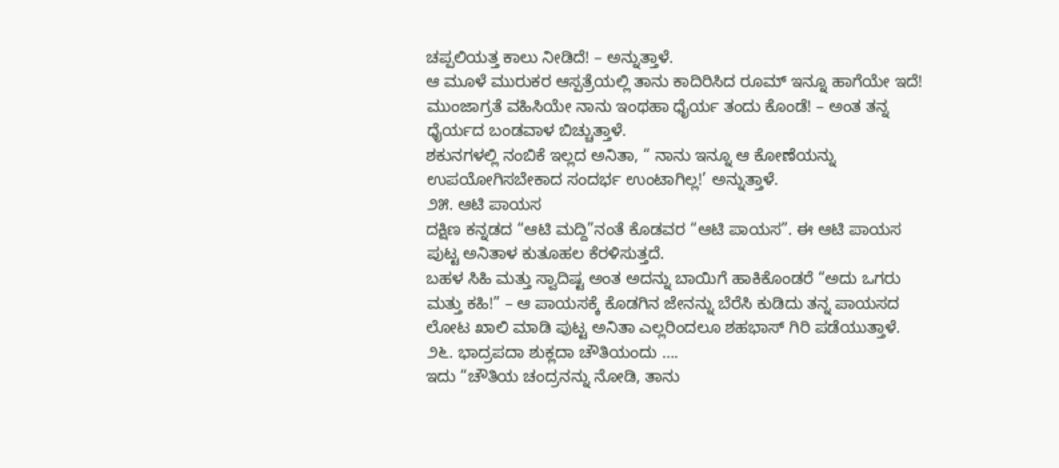ಚಪ್ಪಲಿಯತ್ತ ಕಾಲು ನೀಡಿದೆ! – ಅನ್ನುತ್ತಾಳೆ.
ಆ ಮೂಳೆ ಮುರುಕರ ಆಸ್ಪತ್ರೆಯಲ್ಲಿ ತಾನು ಕಾದಿರಿಸಿದ ರೂಮ್ ಇನ್ನೂ ಹಾಗೆಯೇ ಇದೆ! ಮುಂಜಾಗ್ರತೆ ವಹಿಸಿಯೇ ನಾನು ಇಂಥಹಾ ಧೈರ್ಯ ತಂದು ಕೊಂಡೆ! – ಅಂತ ತನ್ನ ಧೈರ್ಯದ ಬಂಡವಾಳ ಬಿಚ್ಚುತ್ತಾಳೆ.
ಶಕುನಗಳಲ್ಲಿ ನಂಬಿಕೆ ಇಲ್ಲದ ಅನಿತಾ, “ ನಾನು ಇನ್ನೂ ಆ ಕೋಣೆಯನ್ನು ಉಪಯೋಗಿಸಬೇಕಾದ ಸಂದರ್ಭ ಉಂಟಾಗಿಲ್ಲ!’ ಅನ್ನುತ್ತಾಳೆ.
೨೫. ಆಟಿ ಪಾಯಸ
ದಕ್ಷಿಣ ಕನ್ನಡದ “ಆಟಿ ಮದ್ದಿ”ನಂತೆ ಕೊಡವರ “ಆಟಿ ಪಾಯಸ”. ಈ ಆಟಿ ಪಾಯಸ ಪುಟ್ಟ ಅನಿತಾಳ ಕುತೂಹಲ ಕೆರಳಿಸುತ್ತದೆ.
ಬಹಳ ಸಿಹಿ ಮತ್ತು ಸ್ವಾದಿಷ್ಟ ಅಂತ ಅದನ್ನು ಬಾಯಿಗೆ ಹಾಕಿಕೊಂಡರೆ “ಅದು ಒಗರು ಮತ್ತು ಕಹಿ!” – ಆ ಪಾಯಸಕ್ಕೆ ಕೊಡಗಿನ ಜೇನನ್ನು ಬೆರೆಸಿ ಕುಡಿದು ತನ್ನ ಪಾಯಸದ ಲೋಟ ಖಾಲಿ ಮಾಡಿ ಪುಟ್ಟ ಅನಿತಾ ಎಲ್ಲರಿಂದಲೂ ಶಹಭಾಸ್ ಗಿರಿ ಪಡೆಯುತ್ತಾಳೆ.
೨೬. ಭಾದ್ರಪದಾ ಶುಕ್ಲದಾ ಚೌತಿಯಂದು ….
ಇದು “ಚೌತಿಯ ಚಂದ್ರನನ್ನು ನೋಡಿ, ತಾನು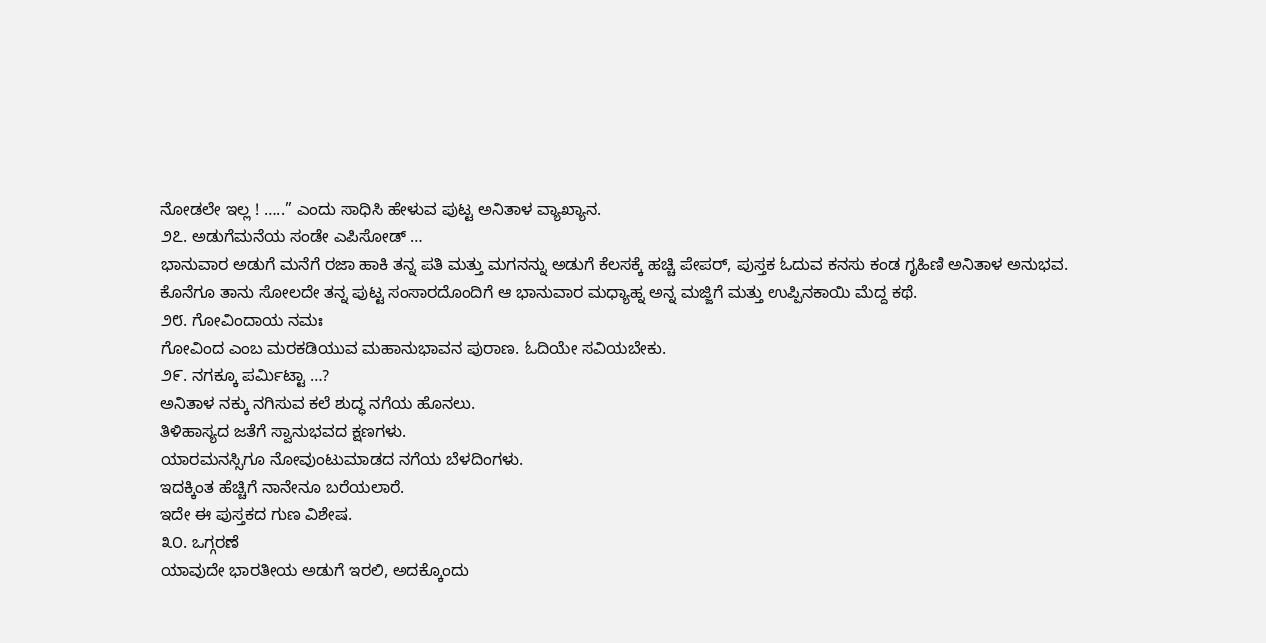ನೋಡಲೇ ಇಲ್ಲ ! …..” ಎಂದು ಸಾಧಿಸಿ ಹೇಳುವ ಪುಟ್ಟ ಅನಿತಾಳ ವ್ಯಾಖ್ಯಾನ.
೨೭. ಅಡುಗೆಮನೆಯ ಸಂಡೇ ಎಪಿಸೋಡ್ …
ಭಾನುವಾರ ಅಡುಗೆ ಮನೆಗೆ ರಜಾ ಹಾಕಿ ತನ್ನ ಪತಿ ಮತ್ತು ಮಗನನ್ನು ಅಡುಗೆ ಕೆಲಸಕ್ಕೆ ಹಚ್ಚಿ ಪೇಪರ್, ಪುಸ್ತಕ ಓದುವ ಕನಸು ಕಂಡ ಗೃಹಿಣಿ ಅನಿತಾಳ ಅನುಭವ.
ಕೊನೆಗೂ ತಾನು ಸೋಲದೇ ತನ್ನ ಪುಟ್ಟ ಸಂಸಾರದೊಂದಿಗೆ ಆ ಭಾನುವಾರ ಮಧ್ಯಾಹ್ನ ಅನ್ನ ಮಜ್ಜಿಗೆ ಮತ್ತು ಉಪ್ಪಿನಕಾಯಿ ಮೆದ್ದ ಕಥೆ.
೨೮. ಗೋವಿಂದಾಯ ನಮಃ
ಗೋವಿಂದ ಎಂಬ ಮರಕಡಿಯುವ ಮಹಾನುಭಾವನ ಪುರಾಣ. ಓದಿಯೇ ಸವಿಯಬೇಕು.
೨೯. ನಗಕ್ಕೂ ಪರ್ಮಿಟ್ಟಾ …?
ಅನಿತಾಳ ನಕ್ಕು ನಗಿಸುವ ಕಲೆ ಶುದ್ಧ ನಗೆಯ ಹೊನಲು.
ತಿಳಿಹಾಸ್ಯದ ಜತೆಗೆ ಸ್ವಾನುಭವದ ಕ್ಷಣಗಳು.
ಯಾರಮನಸ್ಸಿಗೂ ನೋವುಂಟುಮಾಡದ ನಗೆಯ ಬೆಳದಿಂಗಳು.
ಇದಕ್ಕಿಂತ ಹೆಚ್ಚಿಗೆ ನಾನೇನೂ ಬರೆಯಲಾರೆ.
ಇದೇ ಈ ಪುಸ್ತಕದ ಗುಣ ವಿಶೇಷ.
೩೦. ಒಗ್ಗರಣೆ
ಯಾವುದೇ ಭಾರತೀಯ ಅಡುಗೆ ಇರಲಿ, ಅದಕ್ಕೊಂದು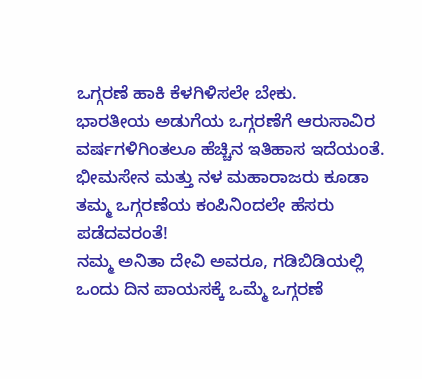ಒಗ್ಗರಣೆ ಹಾಕಿ ಕೆಳಗಿಳಿಸಲೇ ಬೇಕು.
ಭಾರತೀಯ ಅಡುಗೆಯ ಒಗ್ಗರಣೆಗೆ ಆರುಸಾವಿರ ವರ್ಷಗಳಿಗಿಂತಲೂ ಹೆಚ್ಚಿನ ಇತಿಹಾಸ ಇದೆಯಂತೆ.
ಭೀಮಸೇನ ಮತ್ತು ನಳ ಮಹಾರಾಜರು ಕೂಡಾ ತಮ್ಮ ಒಗ್ಗರಣೆಯ ಕಂಪಿನಿಂದಲೇ ಹೆಸರು ಪಡೆದವರಂತೆ!
ನಮ್ಮ ಅನಿತಾ ದೇವಿ ಅವರೂ, ಗಡಿಬಿಡಿಯಲ್ಲಿ ಒಂದು ದಿನ ಪಾಯಸಕ್ಕೆ ಒಮ್ಮೆ ಒಗ್ಗರಣೆ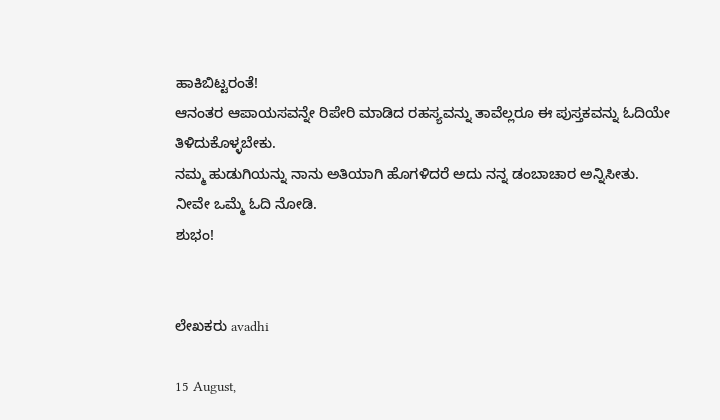ಹಾಕಿಬಿಟ್ಟರಂತೆ!
ಆನಂತರ ಆಪಾಯಸವನ್ನೇ ರಿಪೇರಿ ಮಾಡಿದ ರಹಸ್ಯವನ್ನು ತಾವೆಲ್ಲರೂ ಈ ಪುಸ್ತಕವನ್ನು ಓದಿಯೇ ತಿಳಿದುಕೊಳ್ಳಬೇಕು.
ನಮ್ಮ ಹುಡುಗಿಯನ್ನು ನಾನು ಅತಿಯಾಗಿ ಹೊಗಳಿದರೆ ಅದು ನನ್ನ ಡಂಬಾಚಾರ ಅನ್ನಿಸೀತು.
ನೀವೇ ಒಮ್ಮೆ ಓದಿ ನೋಡಿ.
ಶುಭಂ!


ಲೇಖಕರು avadhi

15 August,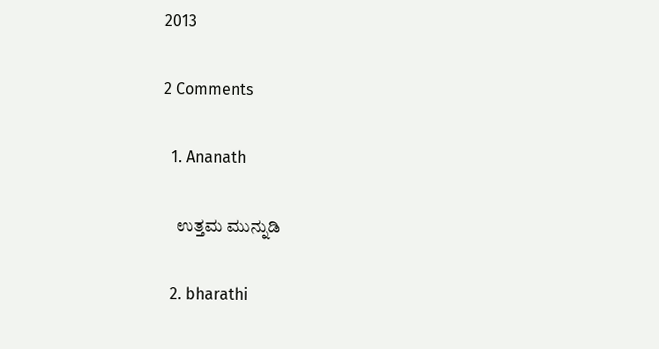2013

2 Comments

  1. Ananath

    ಉತ್ತಮ ಮುನ್ನುಡಿ

  2. bharathi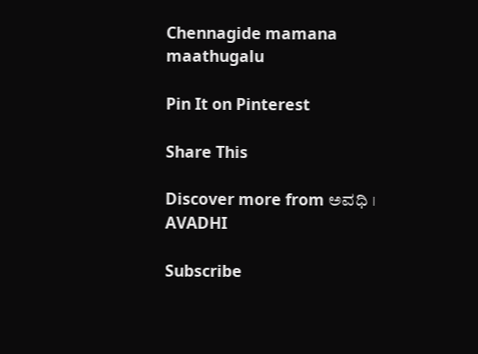Chennagide mamana maathugalu

Pin It on Pinterest

Share This

Discover more from ಅವಧಿ । AVADHI

Subscribe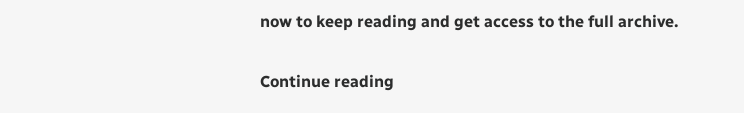now to keep reading and get access to the full archive.

Continue reading